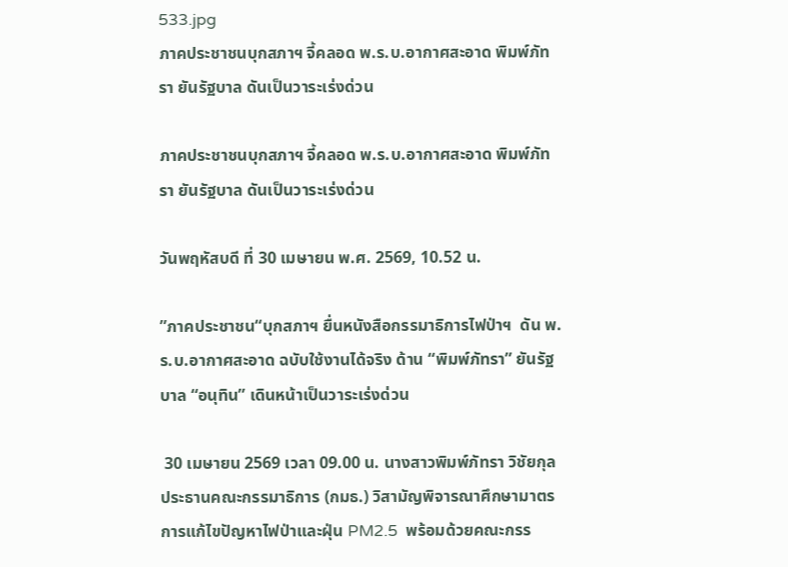533.jpg
ภาคประชาชนบุกสภาฯ จี้คลอด พ.ร.บ.อากาศสะอาด พิมพ์ภัทรา ยันรัฐบาล ดันเป็นวาระเร่งด่วน

ภาคประชาชนบุกสภาฯ จี้คลอด พ.ร.บ.อากาศสะอาด พิมพ์ภัทรา ยันรัฐบาล ดันเป็นวาระเร่งด่วน

วันพฤหัสบดี ที่ 30 เมษายน พ.ศ. 2569, 10.52 น.

”ภาคประชาชน“บุกสภาฯ ยื่นหนังสือกรรมาธิการไฟป่าฯ  ดัน พ.ร.บ.อากาศสะอาด ฉบับใช้งานได้จริง ด้าน “พิมพ์ภัทรา” ยันรัฐบาล “อนุทิน” เดินหน้าเป็นวาระเร่งด่วน

 30 เมษายน 2569 เวลา 09.00 น. นางสาวพิมพ์ภัทรา วิชัยกุล ประธานคณะกรรมาธิการ (กมธ.) วิสามัญพิจารณาศึกษามาตรการแก้ไขปัญหาไฟป่าและฝุ่น PM2.5  พร้อมด้วยคณะกรร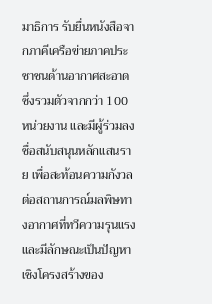มาธิการ รับยื่นหนังสือจากภาคีเครือข่ายภาคประชาชนด้านอากาศสะอาด ซึ่งรวมตัวจากกว่า 100 หน่วยงาน และมีผู้ร่วมลงชื่อสนับสนุนหลักแสนราย เพื่อสะท้อนความกังวลต่อสถานการณ์มลพิษทางอากาศที่ทวีความรุนแรงและมีลักษณะเป็นปัญหาเชิงโครงสร้างของ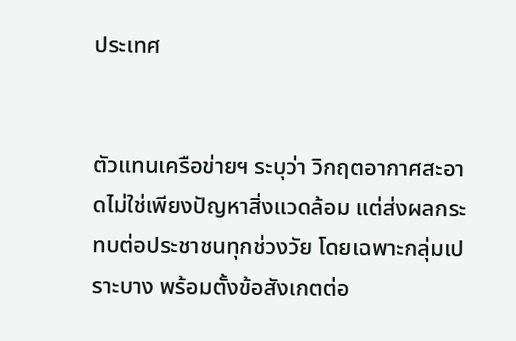ประเทศ


ตัวแทนเครือข่ายฯ ระบุว่า วิกฤตอากาศสะอาดไม่ใช่เพียงปัญหาสิ่งแวดล้อม แต่ส่งผลกระทบต่อประชาชนทุกช่วงวัย โดยเฉพาะกลุ่มเปราะบาง พร้อมตั้งข้อสังเกตต่อ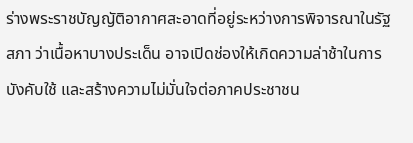ร่างพระราชบัญญัติอากาศสะอาดที่อยู่ระหว่างการพิจารณาในรัฐสภา ว่าเนื้อหาบางประเด็น อาจเปิดช่องให้เกิดความล่าช้าในการบังคับใช้ และสร้างความไม่มั่นใจต่อภาคประชาชน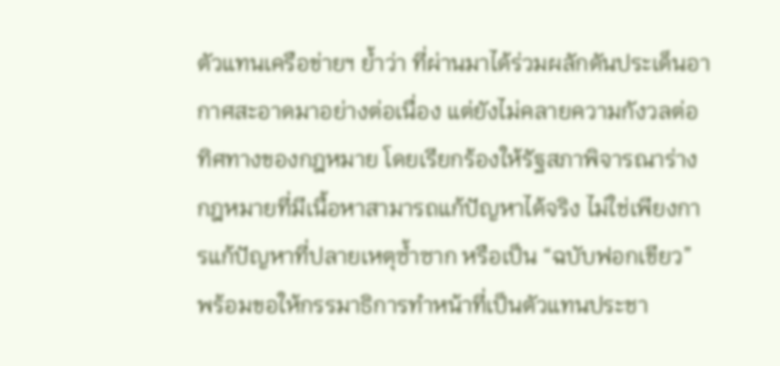ตัวแทนเครือข่ายฯ ย้ำว่า ที่ผ่านมาได้ร่วมผลักดันประเด็นอากาศสะอาดมาอย่างต่อเนื่อง แต่ยังไม่คลายความกังวลต่อทิศทางของกฎหมาย โดยเรียกร้องให้รัฐสภาพิจารณาร่างกฎหมายที่มีเนื้อหาสามารถแก้ปัญหาได้จริง ไม่ใช่เพียงการแก้ปัญหาที่ปลายเหตุซ้ำซาก หรือเป็น “ฉบับฟอกเขียว” พร้อมขอให้กรรมาธิการทำหน้าที่เป็นตัวแทนประชา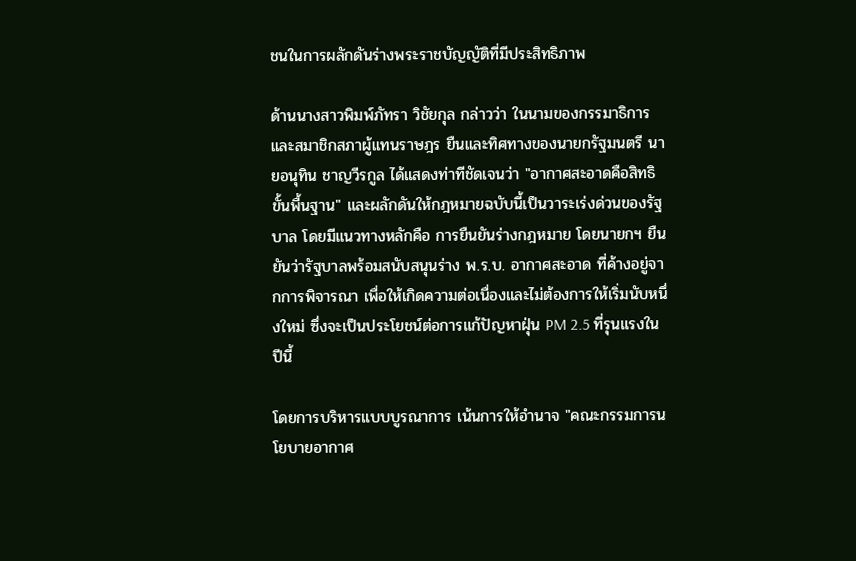ชนในการผลักดันร่างพระราชบัญญัติที่มีประสิทธิภาพ

ด้านนางสาวพิมพ์ภัทรา วิชัยกุล กล่าวว่า ในนามของกรรมาธิการและสมาชิกสภาผู้แทนราษฎร ยืนและทิศทางของนายกรัฐมนตรี นายอนุทิน ชาญวีรกูล ได้แสดงท่าทีชัดเจนว่า "อากาศสะอาดคือสิทธิขั้นพื้นฐาน" และผลักดันให้กฎหมายฉบับนี้เป็นวาระเร่งด่วนของรัฐบาล โดยมีแนวทางหลักคือ การยืนยันร่างกฎหมาย โดยนายกฯ ยืนยันว่ารัฐบาลพร้อมสนับสนุนร่าง พ.ร.บ. อากาศสะอาด ที่ค้างอยู่จากการพิจารณา เพื่อให้เกิดความต่อเนื่องและไม่ต้องการให้เริ่มนับหนึ่งใหม่ ซึ่งจะเป็นประโยชน์ต่อการแก้ปัญหาฝุ่น PM 2.5 ที่รุนแรงในปีนี้

โดยการบริหารแบบบูรณาการ เน้นการให้อำนาจ "คณะกรรมการนโยบายอากาศ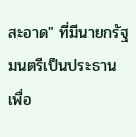สะอาด" ที่มีนายกรัฐมนตรีเป็นประธาน เพื่อ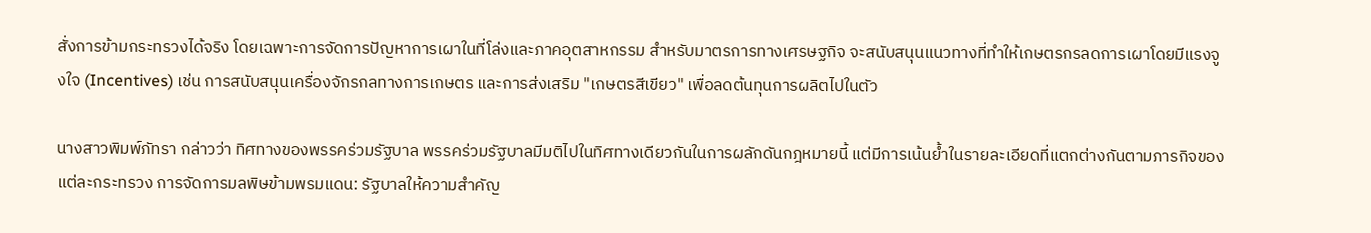สั่งการข้ามกระทรวงได้จริง โดยเฉพาะการจัดการปัญหาการเผาในที่โล่งและภาคอุตสาหกรรม สำหรับมาตรการทางเศรษฐกิจ จะสนับสนุนแนวทางที่ทำให้เกษตรกรลดการเผาโดยมีแรงจูงใจ (Incentives) เช่น การสนับสนุนเครื่องจักรกลทางการเกษตร และการส่งเสริม "เกษตรสีเขียว" เพื่อลดต้นทุนการผลิตไปในตัว

นางสาวพิมพ์ภัทรา กล่าวว่า ทิศทางของพรรคร่วมรัฐบาล พรรคร่วมรัฐบาลมีมติไปในทิศทางเดียวกันในการผลักดันกฎหมายนี้ แต่มีการเน้นย้ำในรายละเอียดที่แตกต่างกันตามภารกิจของแต่ละกระทรวง การจัดการมลพิษข้ามพรมแดน: รัฐบาลให้ความสำคัญ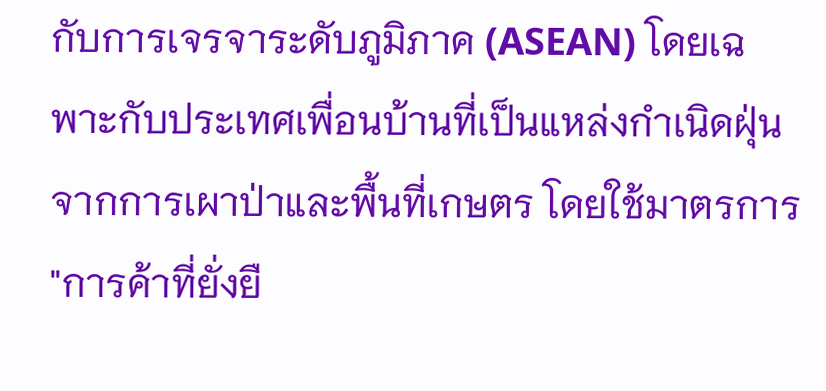กับการเจรจาระดับภูมิภาค (ASEAN) โดยเฉพาะกับประเทศเพื่อนบ้านที่เป็นแหล่งกำเนิดฝุ่นจากการเผาป่าและพื้นที่เกษตร โดยใช้มาตรการ "การค้าที่ยั่งยื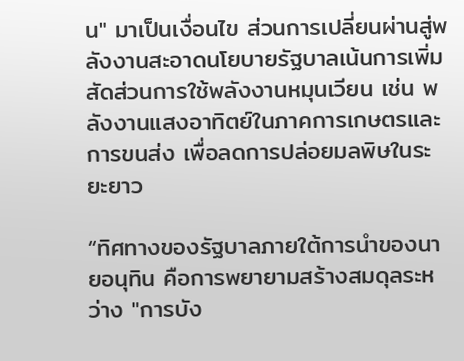น" มาเป็นเงื่อนไข ส่วนการเปลี่ยนผ่านสู่พลังงานสะอาดนโยบายรัฐบาลเน้นการเพิ่มสัดส่วนการใช้พลังงานหมุนเวียน เช่น พลังงานแสงอาทิตย์ในภาคการเกษตรและการขนส่ง เพื่อลดการปล่อยมลพิษในระยะยาว

“ทิศทางของรัฐบาลภายใต้การนำของนายอนุทิน คือการพยายามสร้างสมดุลระหว่าง "การบัง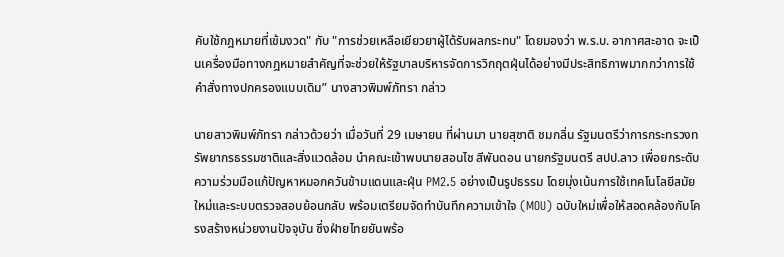คับใช้กฎหมายที่เข้มงวด" กับ "การช่วยเหลือเยียวยาผู้ได้รับผลกระทบ" โดยมองว่า พ.ร.บ. อากาศสะอาด จะเป็นเครื่องมือทางกฎหมายสำคัญที่จะช่วยให้รัฐบาลบริหารจัดการวิกฤตฝุ่นได้อย่างมีประสิทธิภาพมากกว่าการใช้คำสั่งทางปกครองแบบเดิม” นางสาวพิมพ์ภัทรา กล่าว

นายสาวพิมพ์ภัทรา กล่าวด้วยว่า เมื่อวันที่ 29 เมษายน ที่ผ่านมา นายสุชาติ ชมกลิ่น รัฐมนตรีว่าการกระทรวงทรัพยากรธรรมชาติและสิ่งแวดล้อม นำคณะเข้าพบนายสอนไช สีพันดอน นายกรัฐมนตรี สปป.ลาว เพื่อยกระดับความร่วมมือแก้ปัญหาหมอกควันข้ามแดนและฝุ่น PM2.5 อย่างเป็นรูปธรรม โดยมุ่งเน้นการใช้เทคโนโลยีสมัยใหม่และระบบตรวจสอบย้อนกลับ พร้อมเตรียมจัดทำบันทึกความเข้าใจ (MOU) ฉบับใหม่เพื่อให้สอดคล้องกับโครงสร้างหน่วยงานปัจจุบัน ซึ่งฝ่ายไทยยันพร้อ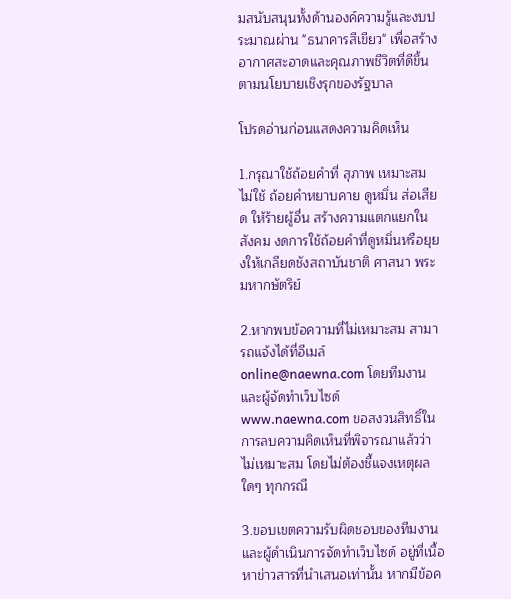มสนับสนุนทั้งด้านองค์ความรู้และงบประมาณผ่าน "ธนาคารสีเขียว" เพื่อสร้างอากาศสะอาดและคุณภาพชีวิตที่ดีขึ้นตามนโยบายเชิงรุกของรัฐบาล

โปรดอ่านก่อนแสดงความคิดเห็น

1.กรุณาใช้ถ้อยคำที่ สุภาพ เหมาะสม ไม่ใช้ ถ้อยคำหยาบคาย ดูหมิ่น ส่อเสียด ให้ร้ายผู้อื่น สร้างความแตกแยกในสังคม งดการใช้ถ้อยคำที่ดูหมิ่นหรือยุยงให้เกลียดชังสถาบันชาติ ศาสนา พระมหากษัตริย์

2.หากพบข้อความที่ไม่เหมาะสม สามารถแจ้งได้ที่อีเมล์ online@naewna.com โดยทีมงานและผู้จัดทำเว็บไซด์ www.naewna.com ขอสงวนสิทธิ์ในการลบความคิดเห็นที่พิจารณาแล้วว่าไม่เหมาะสม โดยไม่ต้องชี้แจงเหตุผลใดๆ ทุกกรณี

3.ขอบเขตความรับผิดชอบของทีมงานและผู้ดำเนินการจัดทำเว็บไซด์ อยู่ที่เนื้อหาข่าวสารที่นำเสนอเท่านั้น หากมีข้อค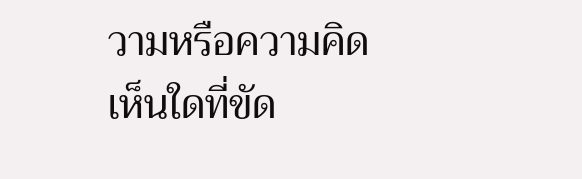วามหรือความคิดเห็นใดที่ขัด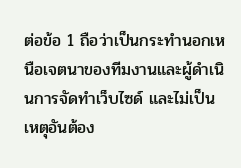ต่อข้อ 1 ถือว่าเป็นกระทำนอกเหนือเจตนาของทีมงานและผู้ดำเนินการจัดทำเว็บไซด์ และไม่เป็นเหตุอันต้อง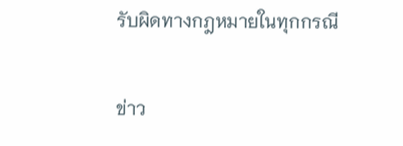รับผิดทางกฎหมายในทุกกรณี

ข่าว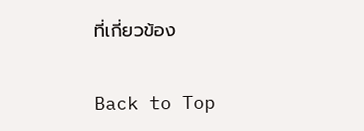ที่เกี่ยวข้อง

Back to Top